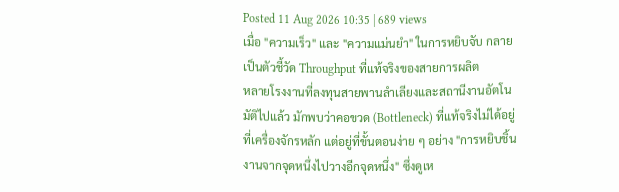Posted 11 Aug 2026 10:35 | 689 views
เมื่อ "ความเร็ว" และ "ความแม่นยำ" ในการหยิบจับ กลายเป็นตัวชี้วัด Throughput ที่แท้จริงของสายการผลิต
หลายโรงงานที่ลงทุนสายพานลำเลียงและสถานีงานอัตโนมัติไปแล้ว มักพบว่าคอขวด (Bottleneck) ที่แท้จริงไม่ได้อยู่ที่เครื่องจักรหลัก แต่อยู่ที่ขั้นตอนง่าย ๆ อย่าง "การหยิบชิ้นงานจากจุดหนึ่งไปวางอีกจุดหนึ่ง" ซึ่งดูเห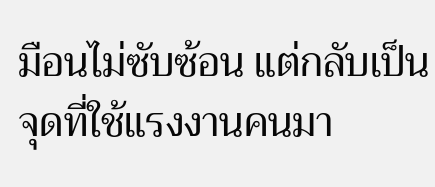มือนไม่ซับซ้อน แต่กลับเป็นจุดที่ใช้แรงงานคนมา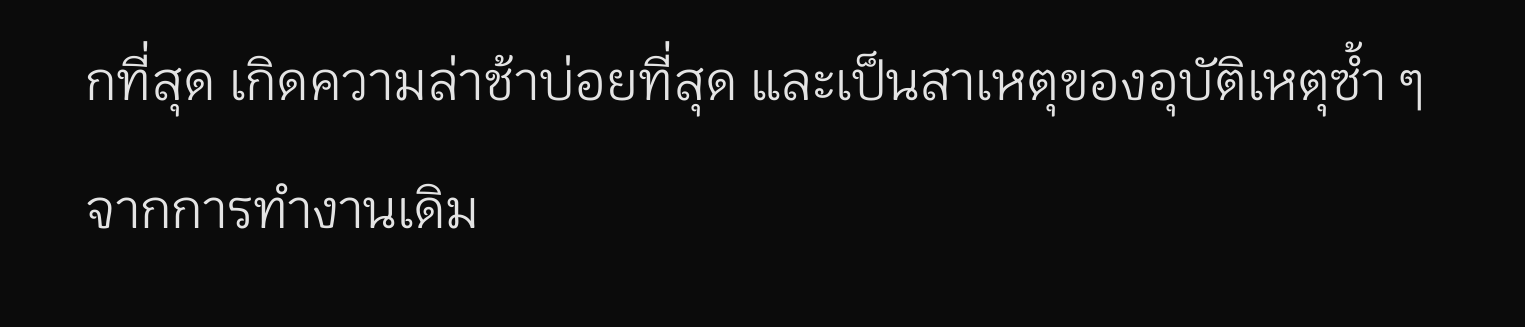กที่สุด เกิดความล่าช้าบ่อยที่สุด และเป็นสาเหตุของอุบัติเหตุซ้ำ ๆ จากการทำงานเดิม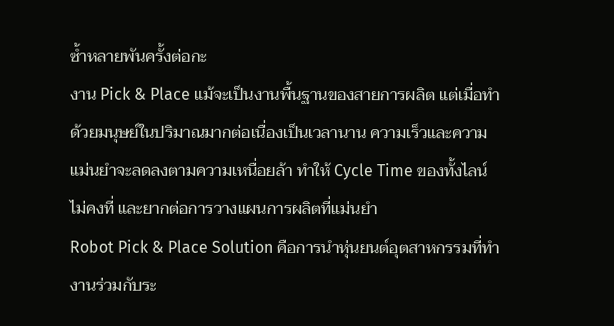ซ้ำหลายพันครั้งต่อกะ
งาน Pick & Place แม้จะเป็นงานพื้นฐานของสายการผลิต แต่เมื่อทำด้วยมนุษย์ในปริมาณมากต่อเนื่องเป็นเวลานาน ความเร็วและความแม่นยำจะลดลงตามความเหนื่อยล้า ทำให้ Cycle Time ของทั้งไลน์ไม่คงที่ และยากต่อการวางแผนการผลิตที่แม่นยำ
Robot Pick & Place Solution คือการนำหุ่นยนต์อุตสาหกรรมที่ทำงานร่วมกับระ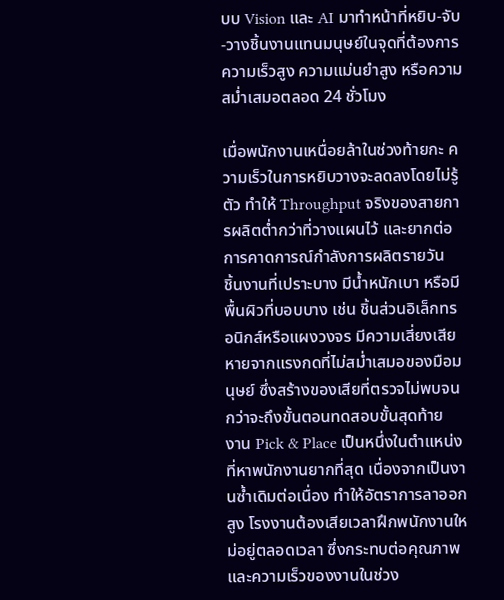บบ Vision และ AI มาทำหน้าที่หยิบ-จับ-วางชิ้นงานแทนมนุษย์ในจุดที่ต้องการความเร็วสูง ความแม่นยำสูง หรือความสม่ำเสมอตลอด 24 ชั่วโมง

เมื่อพนักงานเหนื่อยล้าในช่วงท้ายกะ ความเร็วในการหยิบวางจะลดลงโดยไม่รู้ตัว ทำให้ Throughput จริงของสายการผลิตต่ำกว่าที่วางแผนไว้ และยากต่อการคาดการณ์กำลังการผลิตรายวัน
ชิ้นงานที่เปราะบาง มีน้ำหนักเบา หรือมีพื้นผิวที่บอบบาง เช่น ชิ้นส่วนอิเล็กทรอนิกส์หรือแผงวงจร มีความเสี่ยงเสียหายจากแรงกดที่ไม่สม่ำเสมอของมือมนุษย์ ซึ่งสร้างของเสียที่ตรวจไม่พบจนกว่าจะถึงขั้นตอนทดสอบขั้นสุดท้าย
งาน Pick & Place เป็นหนึ่งในตำแหน่งที่หาพนักงานยากที่สุด เนื่องจากเป็นงานซ้ำเดิมต่อเนื่อง ทำให้อัตราการลาออกสูง โรงงานต้องเสียเวลาฝึกพนักงานใหม่อยู่ตลอดเวลา ซึ่งกระทบต่อคุณภาพและความเร็วของงานในช่วง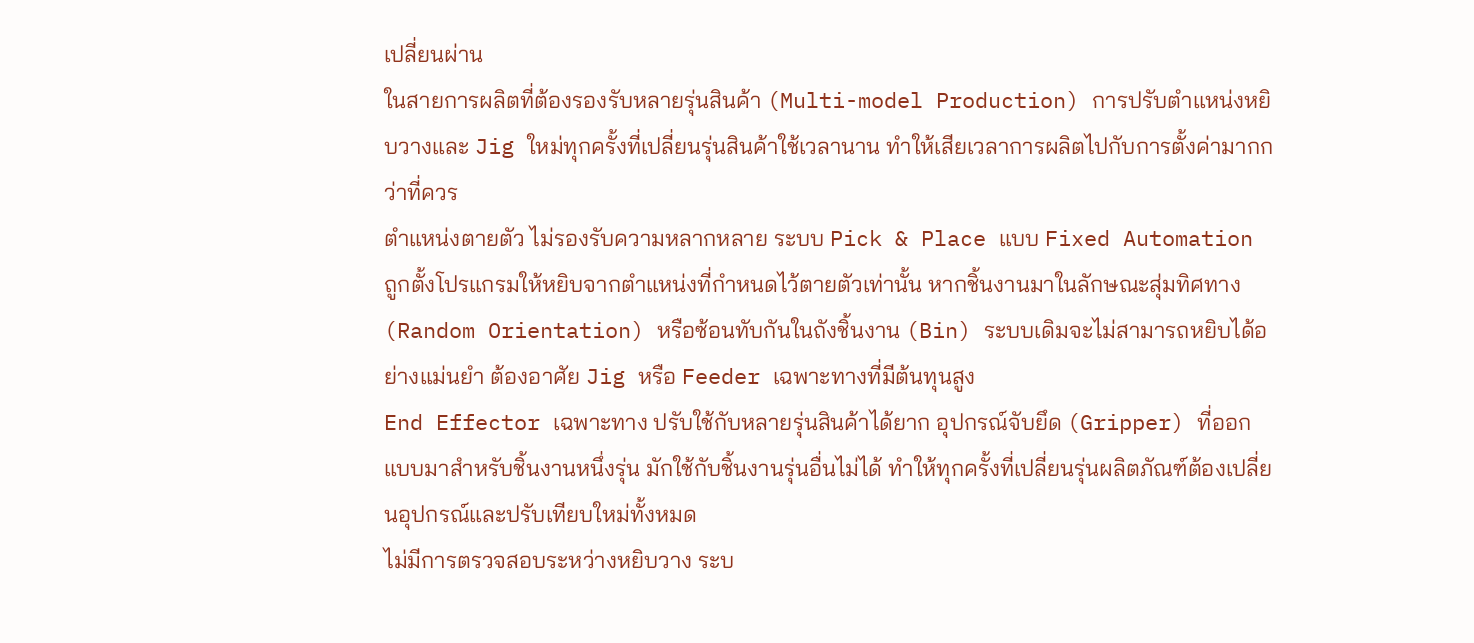เปลี่ยนผ่าน
ในสายการผลิตที่ต้องรองรับหลายรุ่นสินค้า (Multi-model Production) การปรับตำแหน่งหยิบวางและ Jig ใหม่ทุกครั้งที่เปลี่ยนรุ่นสินค้าใช้เวลานาน ทำให้เสียเวลาการผลิตไปกับการตั้งค่ามากกว่าที่ควร
ตำแหน่งตายตัว ไม่รองรับความหลากหลาย ระบบ Pick & Place แบบ Fixed Automation ถูกตั้งโปรแกรมให้หยิบจากตำแหน่งที่กำหนดไว้ตายตัวเท่านั้น หากชิ้นงานมาในลักษณะสุ่มทิศทาง (Random Orientation) หรือซ้อนทับกันในถังชิ้นงาน (Bin) ระบบเดิมจะไม่สามารถหยิบได้อย่างแม่นยำ ต้องอาศัย Jig หรือ Feeder เฉพาะทางที่มีต้นทุนสูง
End Effector เฉพาะทาง ปรับใช้กับหลายรุ่นสินค้าได้ยาก อุปกรณ์จับยึด (Gripper) ที่ออกแบบมาสำหรับชิ้นงานหนึ่งรุ่น มักใช้กับชิ้นงานรุ่นอื่นไม่ได้ ทำให้ทุกครั้งที่เปลี่ยนรุ่นผลิตภัณฑ์ต้องเปลี่ยนอุปกรณ์และปรับเทียบใหม่ทั้งหมด
ไม่มีการตรวจสอบระหว่างหยิบวาง ระบ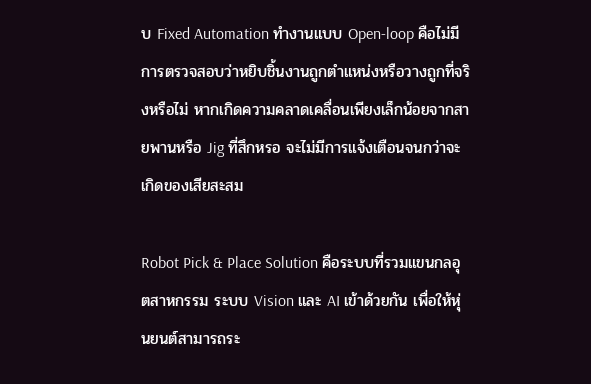บ Fixed Automation ทำงานแบบ Open-loop คือไม่มีการตรวจสอบว่าหยิบชิ้นงานถูกตำแหน่งหรือวางถูกที่จริงหรือไม่ หากเกิดความคลาดเคลื่อนเพียงเล็กน้อยจากสายพานหรือ Jig ที่สึกหรอ จะไม่มีการแจ้งเตือนจนกว่าจะเกิดของเสียสะสม

Robot Pick & Place Solution คือระบบที่รวมแขนกลอุตสาหกรรม ระบบ Vision และ AI เข้าด้วยกัน เพื่อให้หุ่นยนต์สามารถระ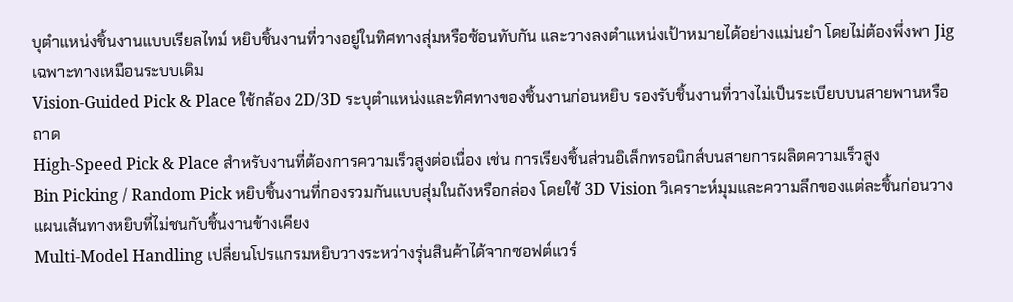บุตำแหน่งชิ้นงานแบบเรียลไทม์ หยิบชิ้นงานที่วางอยู่ในทิศทางสุ่มหรือซ้อนทับกัน และวางลงตำแหน่งเป้าหมายได้อย่างแม่นยำ โดยไม่ต้องพึ่งพา Jig เฉพาะทางเหมือนระบบเดิม
Vision-Guided Pick & Place ใช้กล้อง 2D/3D ระบุตำแหน่งและทิศทางของชิ้นงานก่อนหยิบ รองรับชิ้นงานที่วางไม่เป็นระเบียบบนสายพานหรือถาด
High-Speed Pick & Place สำหรับงานที่ต้องการความเร็วสูงต่อเนื่อง เช่น การเรียงชิ้นส่วนอิเล็กทรอนิกส์บนสายการผลิตความเร็วสูง
Bin Picking / Random Pick หยิบชิ้นงานที่กองรวมกันแบบสุ่มในถังหรือกล่อง โดยใช้ 3D Vision วิเคราะห์มุมและความลึกของแต่ละชิ้นก่อนวางแผนเส้นทางหยิบที่ไม่ชนกับชิ้นงานข้างเคียง
Multi-Model Handling เปลี่ยนโปรแกรมหยิบวางระหว่างรุ่นสินค้าได้จากซอฟต์แวร์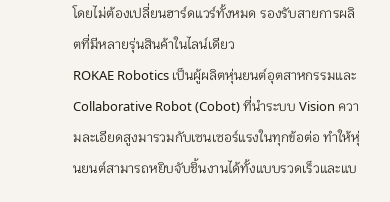โดยไม่ต้องเปลี่ยนฮาร์ดแวร์ทั้งหมด รองรับสายการผลิตที่มีหลายรุ่นสินค้าในไลน์เดียว
ROKAE Robotics เป็นผู้ผลิตหุ่นยนต์อุตสาหกรรมและ Collaborative Robot (Cobot) ที่นำระบบ Vision ความละเอียดสูงมารวมกับเซนเซอร์แรงในทุกข้อต่อ ทำให้หุ่นยนต์สามารถหยิบจับชิ้นงานได้ทั้งแบบรวดเร็วและแบ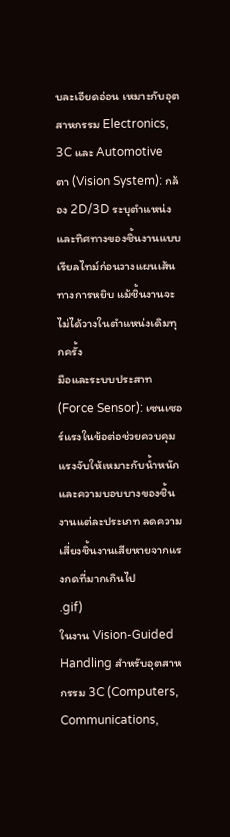บละเอียดอ่อน เหมาะกับอุตสาหกรรม Electronics, 3C และ Automotive
ตา (Vision System): กล้อง 2D/3D ระบุตำแหน่งและทิศทางของชิ้นงานแบบเรียลไทม์ก่อนวางแผนเส้นทางการหยิบ แม้ชิ้นงานจะไม่ได้วางในตำแหน่งเดิมทุกครั้ง
มือและระบบประสาท (Force Sensor): เซนเซอร์แรงในข้อต่อช่วยควบคุมแรงจับให้เหมาะกับน้ำหนักและความบอบบางของชิ้นงานแต่ละประเภท ลดความเสี่ยงชิ้นงานเสียหายจากแรงกดที่มากเกินไป
.gif)
ในงาน Vision-Guided Handling สำหรับอุตสาหกรรม 3C (Computers, Communications,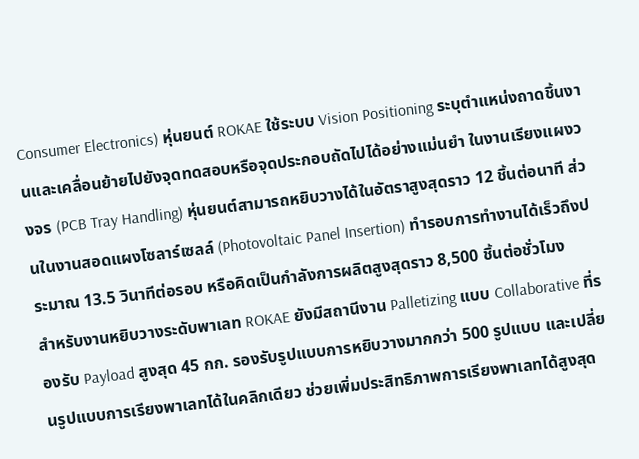Consumer Electronics) หุ่นยนต์ ROKAE ใช้ระบบ Vision Positioning ระบุตำแหน่งถาดชิ้นงานและเคลื่อนย้ายไปยังจุดทดสอบหรือจุดประกอบถัดไปได้อย่างแม่นยำ ในงานเรียงแผงวงจร (PCB Tray Handling) หุ่นยนต์สามารถหยิบวางได้ในอัตราสูงสุดราว 12 ชิ้นต่อนาที ส่วนในงานสอดแผงโซลาร์เซลล์ (Photovoltaic Panel Insertion) ทำรอบการทำงานได้เร็วถึงประมาณ 13.5 วินาทีต่อรอบ หรือคิดเป็นกำลังการผลิตสูงสุดราว 8,500 ชิ้นต่อชั่วโมง
สำหรับงานหยิบวางระดับพาเลท ROKAE ยังมีสถานีงาน Palletizing แบบ Collaborative ที่รองรับ Payload สูงสุด 45 กก. รองรับรูปแบบการหยิบวางมากกว่า 500 รูปแบบ และเปลี่ยนรูปแบบการเรียงพาเลทได้ในคลิกเดียว ช่วยเพิ่มประสิทธิภาพการเรียงพาเลทได้สูงสุด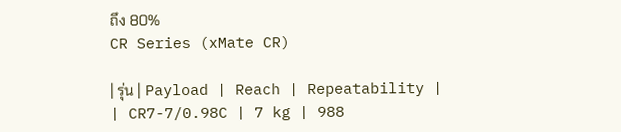ถึง 80%
CR Series (xMate CR)

| รุ่น | Payload | Reach | Repeatability |
| CR7-7/0.98C | 7 kg | 988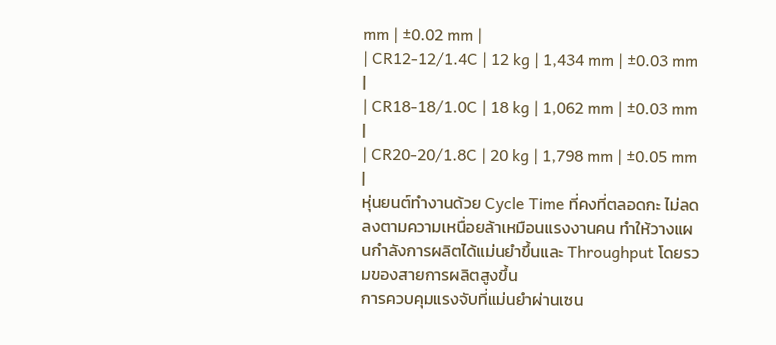mm | ±0.02 mm |
| CR12-12/1.4C | 12 kg | 1,434 mm | ±0.03 mm |
| CR18-18/1.0C | 18 kg | 1,062 mm | ±0.03 mm |
| CR20-20/1.8C | 20 kg | 1,798 mm | ±0.05 mm |
หุ่นยนต์ทำงานด้วย Cycle Time ที่คงที่ตลอดกะ ไม่ลดลงตามความเหนื่อยล้าเหมือนแรงงานคน ทำให้วางแผนกำลังการผลิตได้แม่นยำขึ้นและ Throughput โดยรวมของสายการผลิตสูงขึ้น
การควบคุมแรงจับที่แม่นยำผ่านเซน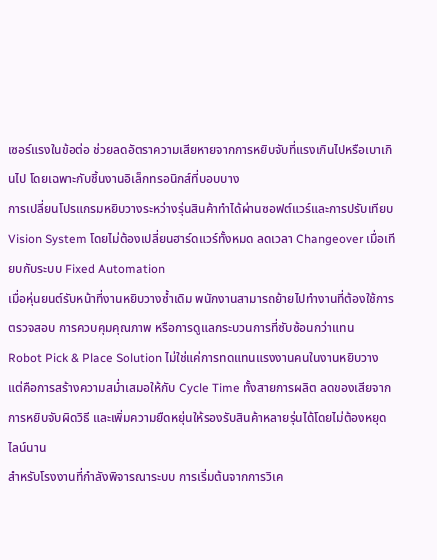เซอร์แรงในข้อต่อ ช่วยลดอัตราความเสียหายจากการหยิบจับที่แรงเกินไปหรือเบาเกินไป โดยเฉพาะกับชิ้นงานอิเล็กทรอนิกส์ที่บอบบาง
การเปลี่ยนโปรแกรมหยิบวางระหว่างรุ่นสินค้าทำได้ผ่านซอฟต์แวร์และการปรับเทียบ Vision System โดยไม่ต้องเปลี่ยนฮาร์ดแวร์ทั้งหมด ลดเวลา Changeover เมื่อเทียบกับระบบ Fixed Automation
เมื่อหุ่นยนต์รับหน้าที่งานหยิบวางซ้ำเดิม พนักงานสามารถย้ายไปทำงานที่ต้องใช้การตรวจสอบ การควบคุมคุณภาพ หรือการดูแลกระบวนการที่ซับซ้อนกว่าแทน
Robot Pick & Place Solution ไม่ใช่แค่การทดแทนแรงงานคนในงานหยิบวาง แต่คือการสร้างความสม่ำเสมอให้กับ Cycle Time ทั้งสายการผลิต ลดของเสียจากการหยิบจับผิดวิธี และเพิ่มความยืดหยุ่นให้รองรับสินค้าหลายรุ่นได้โดยไม่ต้องหยุดไลน์นาน
สำหรับโรงงานที่กำลังพิจารณาระบบ การเริ่มต้นจากการวิเค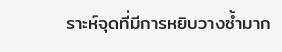ราะห์จุดที่มีการหยิบวางซ้ำมาก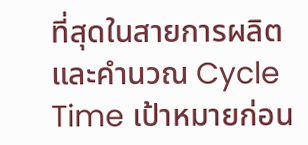ที่สุดในสายการผลิต และคำนวณ Cycle Time เป้าหมายก่อน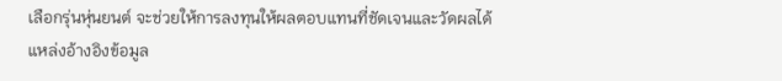เลือกรุ่นหุ่นยนต์ จะช่วยให้การลงทุนให้ผลตอบแทนที่ชัดเจนและวัดผลได้
แหล่งอ้างอิงข้อมูล